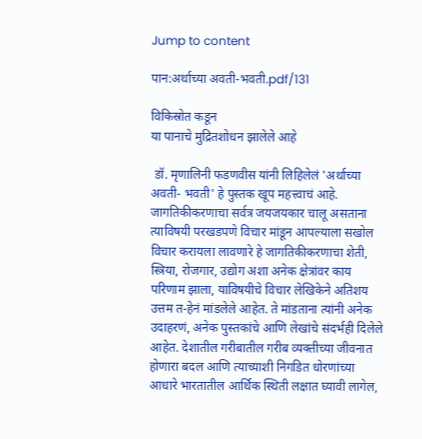Jump to content

पान:अर्थाच्या अवती-भवती.pdf/131

विकिस्रोत कडून
या पानाचे मुद्रितशोधन झालेले आहे

 डॉ. मृणालिनी फडणवीस यांनी लिहिलेलं 'अर्थाच्या अवती- भवती' हे पुस्तक खूप महत्त्वाचं आहे. जागतिकीकरणाचा सर्वत्र जयजयकार चालू असताना त्याविषयी परखडपणे विचार मांडून आपल्याला सखोल विचार करायला लावणारे हे जागतिकीकरणाचा शेती, स्त्रिया, रोजगार, उद्योग अशा अनेक क्षेत्रांवर काय परिणाम झाला, याविषयीचे विचार लेखिकेने अतिशय उत्तम त-हेनं मांडलेले आहेत. ते मांडताना त्यांनी अनेक उदाहरणं, अनेक पुस्तकांचे आणि लेखांचे संदर्भही दिलेले आहेत. देशातील गरीबातील गरीब व्यक्तीच्या जीवनात होणारा बदल आणि त्याच्याशी निगडित धोरणांच्या आधारे भारतातील आर्थिक स्थिती लक्षात घ्यावी लागेल,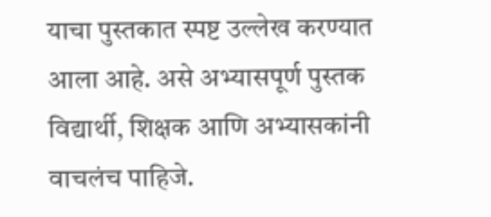याचा पुस्तकात स्पष्ट उल्लेख करण्यात आला आहे. असे अभ्यासपूर्ण पुस्तक विद्यार्थी, शिक्षक आणि अभ्यासकांनी वाचलंच पाहिजे.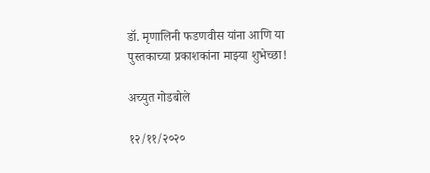डॉ. मृणालिनी फडणवीस यांना आणि या पुस्तकाच्या प्रकाशकांना माझ्या शुभेच्छा!

अच्युत गोडबोले

१२/११/२०२०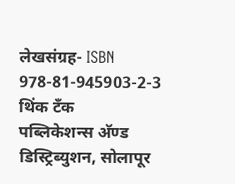लेखसंग्रह- ISBN 978-81-945903-2-3
थिंक टँक
पब्लिकेशन्स अ‍ॅण्ड डिस्ट्रिब्युशन, सोलापूर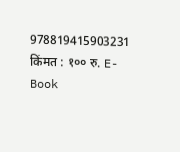978819415903231 किंमत : १०० रु. E-Book